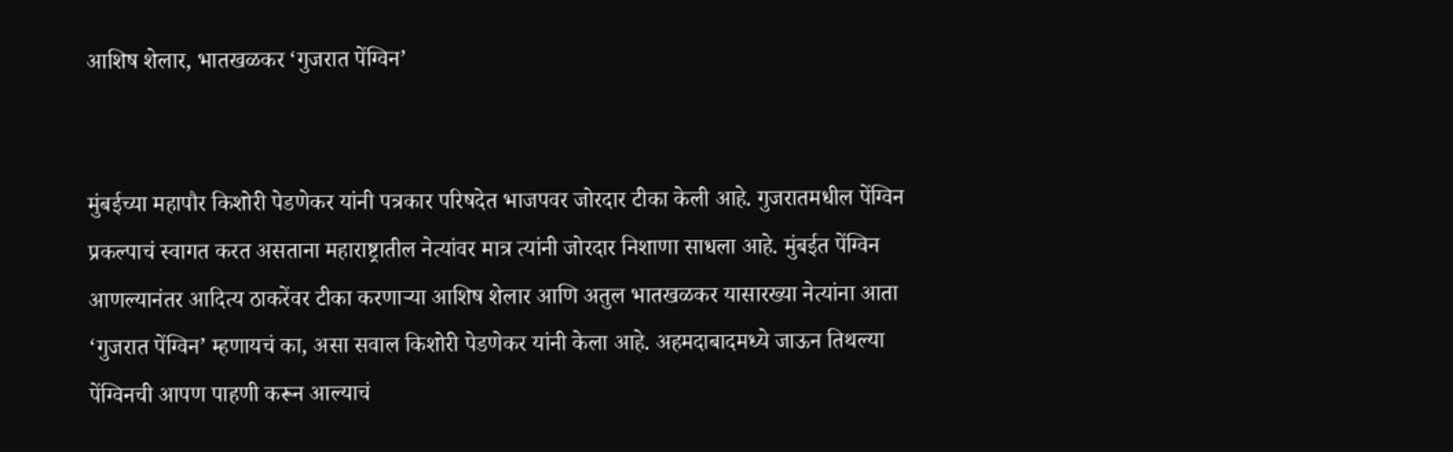आशिष शेलार, भातखळकर ‘गुजरात पेंग्विन’


मुंबईच्या महापौर किशोरी पेडणेकर यांनी पत्रकार परिषदेत भाजपवर जोरदार टीका केली आहे. गुजरातमधील पेंग्विन प्रकल्पाचं स्वागत करत असताना महाराष्ट्रातील नेत्यांवर मात्र त्यांनी जोरदार निशाणा साधला आहे. मुंबईत पेंग्विन आणल्यानंतर आदित्य ठाकरेंवर टीका करणाऱ्या आशिष शेलार आणि अतुल भातखळकर यासारख्या नेत्यांना आता ‘गुजरात पेंग्विन’ म्हणायचं का, असा सवाल किशोरी पेडणेकर यांनी केला आहे. अहमदाबादमध्ये जाऊन तिथल्या पेंग्विनची आपण पाहणी करून आल्याचं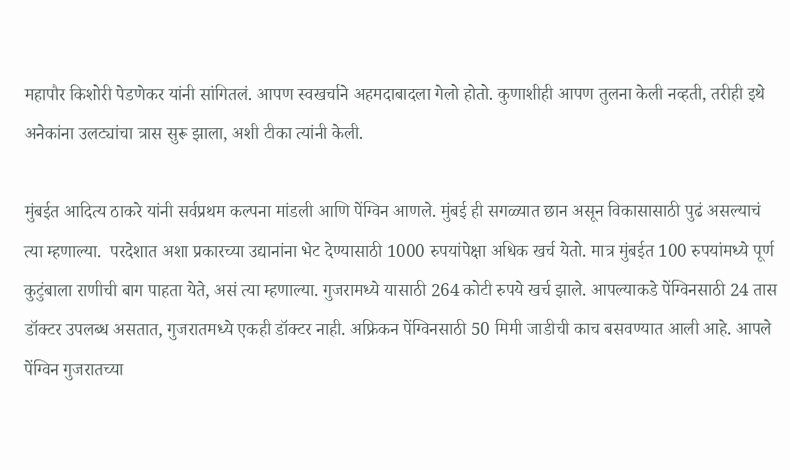महापौर किशोरी पेडणेकर यांनी सांगितलं. आपण स्वखर्चाने अहमदाबादला गेलो होतो. कुणाशीही आपण तुलना केली नव्हती, तरीही इथे अनेकांना उलट्यांचा त्रास सुरू झाला, अशी टीका त्यांनी केली.

मुंबईत आदित्य ठाकरे यांनी सर्वप्रथम कल्पना मांडली आणि पेंग्विन आणले. मुंबई ही सगळ्यात छान असून विकासासाठी पुढं असल्याचं त्या म्हणाल्या.  परदेशात अशा प्रकारच्या उद्यानांना भेट देण्यासाठी 1000 रुपयांपेक्षा अधिक खर्च येतो. मात्र मुंबईत 100 रुपयांमध्ये पूर्ण कुटुंबाला राणीची बाग पाहता येते, असं त्या म्हणाल्या. गुजरामध्ये यासाठी 264 कोटी रुपये खर्च झाले. आपल्याकडे पेंग्विनसाठी 24 तास डॉक्टर उपलब्ध असतात, गुजरातमध्ये एकही डॉक्टर नाही. अफ्रिकन पेंग्विनसाठी 50 मिमी जाडीची काच बसवण्यात आली आहे. आपले पेंग्विन गुजरातच्या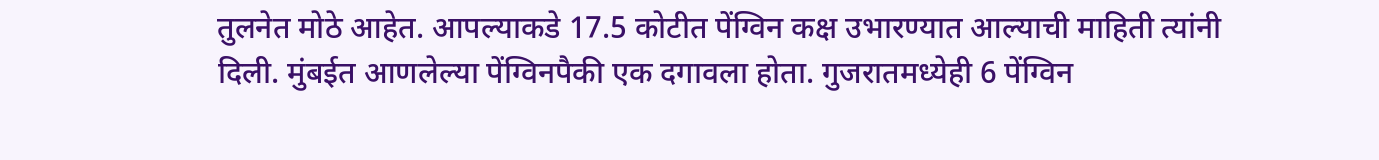तुलनेत मोठे आहेत. आपल्याकडे 17.5 कोटीत पेंग्विन कक्ष उभारण्यात आल्याची माहिती त्यांनी दिली. मुंबईत आणलेल्या पेंग्विनपैकी एक दगावला होता. गुजरातमध्येही 6 पेंग्विन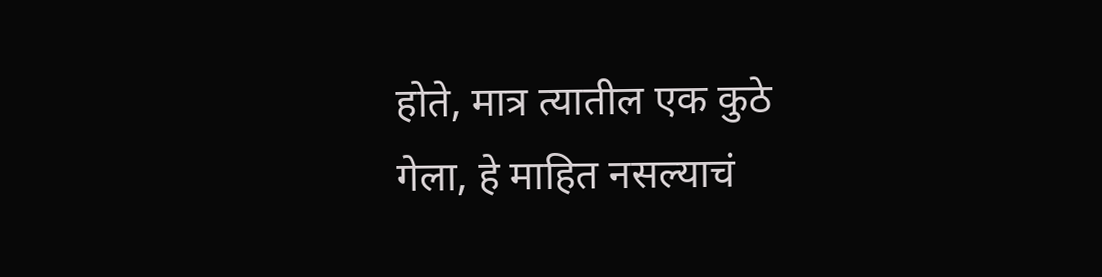होते, मात्र त्यातील एक कुठे गेला, हे माहित नसल्याचं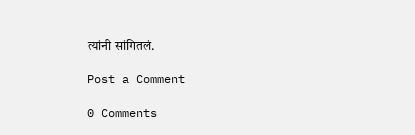त्यांनी सांगितलं.

Post a Comment

0 Comments